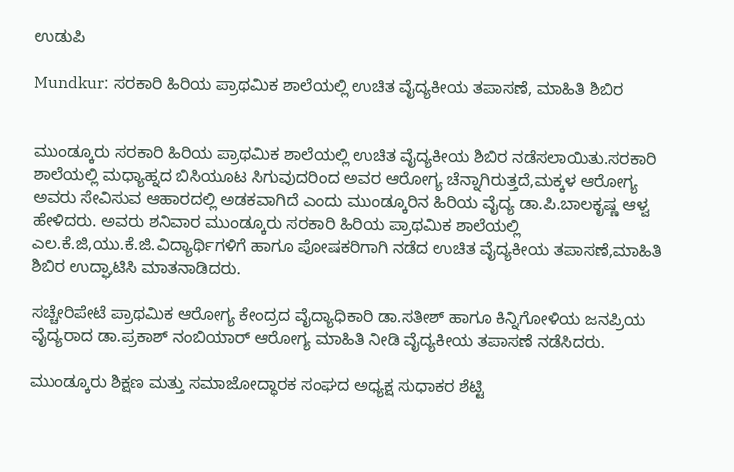ಉಡುಪಿ

Mundkur: ಸರಕಾರಿ ಹಿರಿಯ ಪ್ರಾಥಮಿಕ ಶಾಲೆಯಲ್ಲಿ ಉಚಿತ ವೈದ್ಯಕೀಯ ತಪಾಸಣೆ, ಮಾಹಿತಿ ಶಿಬಿರ


ಮುಂಡ್ಕೂರು ಸರಕಾರಿ ಹಿರಿಯ ಪ್ರಾಥಮಿಕ ಶಾಲೆಯಲ್ಲಿ ಉಚಿತ ವೈದ್ಯಕೀಯ ಶಿಬಿರ ನಡೆಸಲಾಯಿತು.ಸರಕಾರಿ ಶಾಲೆಯಲ್ಲಿ ಮಧ್ಯಾಹ್ನದ ಬಿಸಿಯೂಟ ಸಿಗುವುದರಿಂದ ಅವರ ಆರೋಗ್ಯ ಚೆನ್ನಾಗಿರುತ್ತದೆ,ಮಕ್ಕಳ ಆರೋಗ್ಯ ಅವರು ಸೇವಿಸುವ ಆಹಾರದಲ್ಲಿ ಅಡಕವಾಗಿದೆ ಎಂದು ಮುಂಡ್ಕೂರಿನ ಹಿರಿಯ ವೈದ್ಯ ಡಾ.ಪಿ.ಬಾಲಕೃಷ್ಣ ಆಳ್ವ ಹೇಳಿದರು. ಅವರು ಶನಿವಾರ ಮುಂಡ್ಕೂರು ಸರಕಾರಿ ಹಿರಿಯ ಪ್ರಾಥಮಿಕ ಶಾಲೆಯಲ್ಲಿ ಎಲ.ಕೆ.ಜಿ,ಯು.ಕೆ.ಜಿ.ವಿದ್ಯಾರ್ಥಿಗಳಿಗೆ ಹಾಗೂ ಪೋಷಕರಿಗಾಗಿ ನಡೆದ ಉಚಿತ ವೈದ್ಯಕೀಯ ತಪಾಸಣೆ,ಮಾಹಿತಿ ಶಿಬಿರ ಉದ್ಘಾಟಿಸಿ ಮಾತನಾಡಿದರು.

ಸಚ್ಚೇರಿಪೇಟೆ ಪ್ರಾಥಮಿಕ ಆರೋಗ್ಯ ಕೇಂದ್ರದ ವೈದ್ಯಾಧಿಕಾರಿ ಡಾ.ಸತೀಶ್ ಹಾಗೂ ಕಿನ್ನಿಗೋಳಿಯ ಜನಪ್ರಿಯ ವೈದ್ಯರಾದ ಡಾ.ಪ್ರಕಾಶ್ ನಂಬಿಯಾರ್ ಆರೋಗ್ಯ ಮಾಹಿತಿ ನೀಡಿ ವೈದ್ಯಕೀಯ ತಪಾಸಣೆ ನಡೆಸಿದರು.

ಮುಂಡ್ಕೂರು ಶಿಕ್ಷಣ ಮತ್ತು ಸಮಾಜೋದ್ಧಾರಕ ಸಂಘದ ಅಧ್ಯಕ್ಷ ಸುಧಾಕರ ಶೆಟ್ಟಿ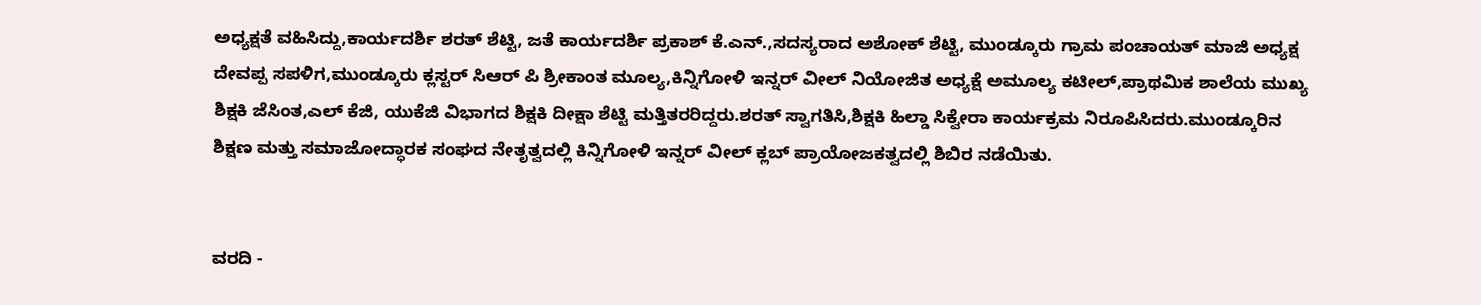ಅಧ್ಯಕ್ಷತೆ ವಹಿಸಿದ್ದು,ಕಾರ್ಯದರ್ಶಿ ಶರತ್ ಶೆಟ್ಟಿ, ಜತೆ ಕಾರ್ಯದರ್ಶಿ ಪ್ರಕಾಶ್ ಕೆ.ಎನ್.,ಸದಸ್ಯರಾದ ಅಶೋಕ್ ಶೆಟ್ಟಿ, ಮುಂಡ್ಕೂರು ಗ್ರಾಮ ಪಂಚಾಯತ್ ಮಾಜಿ ಅಧ್ಯಕ್ಷ ದೇವಪ್ಪ ಸಪಳಿಗ,ಮುಂಡ್ಕೂರು ಕ್ಲಸ್ಟರ್ ಸಿಆರ್ ಪಿ ಶ್ರೀಕಾಂತ ಮೂಲ್ಯ,ಕಿನ್ನಿಗೋಳಿ ಇನ್ನರ್ ವೀಲ್ ನಿಯೋಜಿತ ಅಧ್ಯಕ್ಷೆ ಅಮೂಲ್ಯ ಕಟೀಲ್,ಪ್ರಾಥಮಿಕ ಶಾಲೆಯ ಮುಖ್ಯ ಶಿಕ್ಷಕಿ ಜೆಸಿಂತ,ಎಲ್ ಕೆಜಿ, ಯುಕೆಜಿ ವಿಭಾಗದ ಶಿಕ್ಷಕಿ ದೀಕ್ಷಾ ಶೆಟ್ಟಿ ಮತ್ತಿತರರಿದ್ದರು.ಶರತ್ ಸ್ವಾಗತಿಸಿ,ಶಿಕ್ಷಕಿ ಹಿಲ್ಡಾ ಸಿಕ್ವೇರಾ ಕಾರ್ಯಕ್ರಮ ನಿರೂಪಿಸಿದರು.ಮುಂಡ್ಕೂರಿನ ಶಿಕ್ಷಣ ಮತ್ತು ಸಮಾಜೋದ್ಧಾರಕ ಸಂಘದ ನೇತೃತ್ವದಲ್ಲಿ ಕಿನ್ನಿಗೋಳಿ ಇನ್ನರ್ ವೀಲ್ ಕ್ಲಬ್ ಪ್ರಾಯೋಜಕತ್ವದಲ್ಲಿ ಶಿಬಿರ ನಡೆಯಿತು.


ವರದಿ -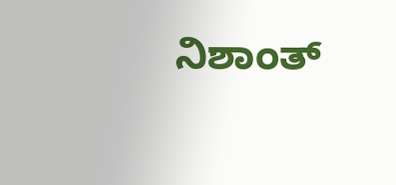ನಿಶಾಂತ್